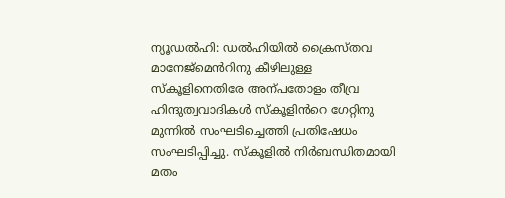ന്യൂഡൽഹി: ഡൽഹിയിൽ ക്രൈസ്തവ മാനേജ്മെൻറിനു കീഴിലുള്ള സ്കൂളിനെതിരേ അന്പതോളം തീവ്ര ഹിന്ദുത്വവാദികൾ സ്കൂളിൻറെ ഗേറ്റിനു മുന്നിൽ സംഘടിച്ചെത്തി പ്രതിഷേധം സംഘടിപ്പിച്ചു. സ്കൂളിൽ നിർബന്ധിതമായി മതം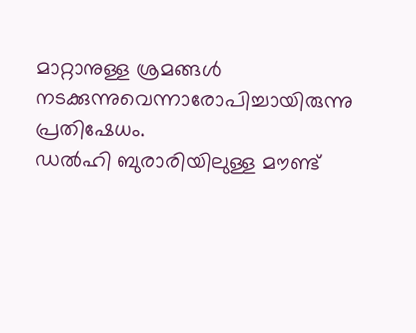മാറ്റാനുള്ള ശ്രമങ്ങൾ നടക്കുന്നുവെന്നാരോപിച്ചായിരുന്നു പ്രതിഷേധം.
ഡൽഹി ബുരാരിയിലുള്ള മൗണ്ട്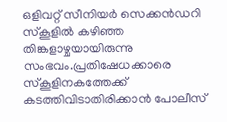ഒളിവറ്റ് സീനിയർ സെക്കൻഡറി സ്കൂളിൽ കഴിഞ്ഞ തിങ്കളാഴ്ചയായിരുന്നു സംഭവം.പ്രതിഷേധക്കാരെ സ്കൂളിനകത്തേക്ക് കടത്തിവിടാതിരിക്കാൻ പോലീസ്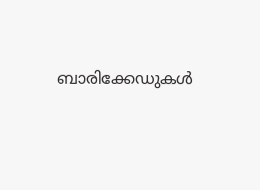ബാരിക്കേഡുകൾ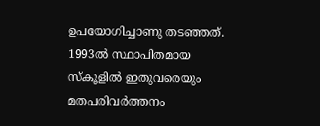ഉപയോഗിച്ചാണു തടഞ്ഞത്. 1993ൽ സ്ഥാപിതമായ സ്കൂളിൽ ഇതുവരെയും മതപരിവർത്തനം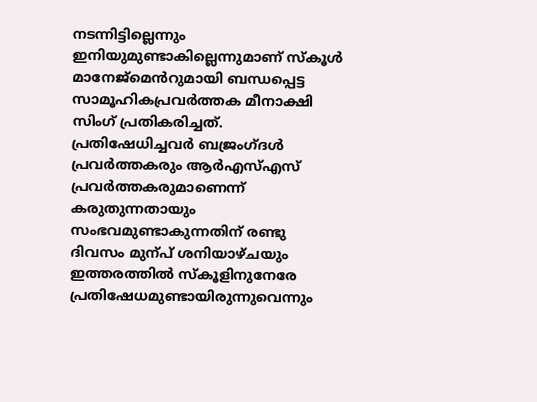നടന്നിട്ടില്ലെന്നും ഇനിയുമുണ്ടാകില്ലെന്നുമാണ് സ്കൂൾ മാനേജ്മെൻറുമായി ബന്ധപ്പെട്ട സാമൂഹികപ്രവർത്തക മീനാക്ഷി സിംഗ് പ്രതികരിച്ചത്.
പ്രതിഷേധിച്ചവർ ബജ്രംഗ്ദൾ പ്രവർത്തകരും ആർഎസ്എസ് പ്രവർത്തകരുമാണെന്ന് കരുതുന്നതായും സംഭവമുണ്ടാകുന്നതിന് രണ്ടു ദിവസം മുന്പ് ശനിയാഴ്ചയും ഇത്തരത്തിൽ സ്കൂളിനുനേരേ പ്രതിഷേധമുണ്ടായിരുന്നുവെന്നും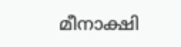മീനാക്ഷി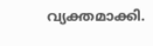വ്യക്തമാക്കി.